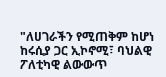"ለሀገራችን የሚጠቅም ከሆነ ከሩሲያ ጋር ኢኮኖሚ፣ ባህልዊ ፖለቲካዊ ልውውጥ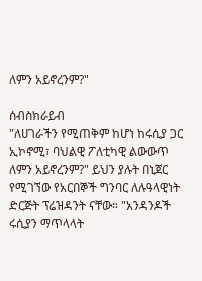ለምን አይኖረንም?"

ሰብስክራይብ
"ለሀገራችን የሚጠቅም ከሆነ ከሩሲያ ጋር ኢኮኖሚ፣ ባህልዊ ፖለቲካዊ ልውውጥ ለምን አይኖረንም?" ይህን ያሉት በኒጀር የሚገኘው የአርበኞች ግንባር ለሉዓላዊነት ድርጅት ፕሬዝዳንት ናቸው። "አንዳንዶች ሩሲያን ማጥላላት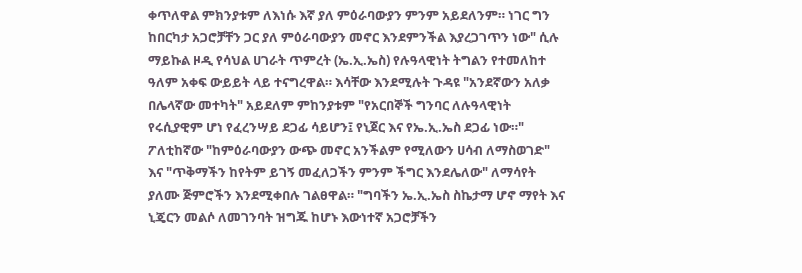ቀጥለዋል ምክንያቱም ለእነሱ እኛ ያለ ምዕራባውያን ምንም አይደለንም። ነገር ግን ከበርካታ አጋሮቻቸን ጋር ያለ ምዕራባውያን መኖር እንደምንችል እያረጋገጥን ነው" ሲሉ ማይኩል ዞዲ የሳህል ሀገራት ጥምረት (ኤ.ኢ.ኤስ) የሉዓላዊነት ትግልን የተመለከተ ዓለም አቀፍ ውይይት ላይ ተናግረዋል። እሳቸው እንደሚሉት ጉዳዩ "አንደኛውን አለቃ በሌላኛው መተካት" አይደለም ምከንያቱም "የአርበኞች ግንባር ለሉዓላዊነት የሩሲያዊም ሆነ የፈረንሣይ ደጋፊ ሳይሆን፤ የኒጀር እና የኤ.ኢ.ኤስ ደጋፊ ነው።" ፖለቲከኛው "ከምዕራባውያን ውጭ መኖር አንችልም የሚለውን ሀሳብ ለማስወገድ" እና "ጥቅማችን ከየትም ይገኝ መፈለጋችን ምንም ችግር እንደሌለው" ለማሳየት ያለሙ ጅምሮችን እንደሚቀበሉ ገልፀዋል። "ግባችን ኤ.ኢ.ኤስ ስኬታማ ሆኖ ማየት እና ኒጄርን መልሶ ለመገንባት ዝግጁ ከሆኑ እውነተኛ አጋሮቻችን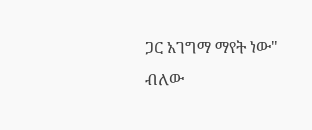ጋር አገግማ ማየት ነው" ብለው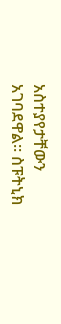አስተያየታቸውን አገባደዋል። ስፑትኒክ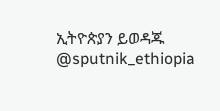ኢትዮጵያን ይወዳጁ @sputnik_ethiopia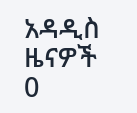አዳዲስ ዜናዎች
0